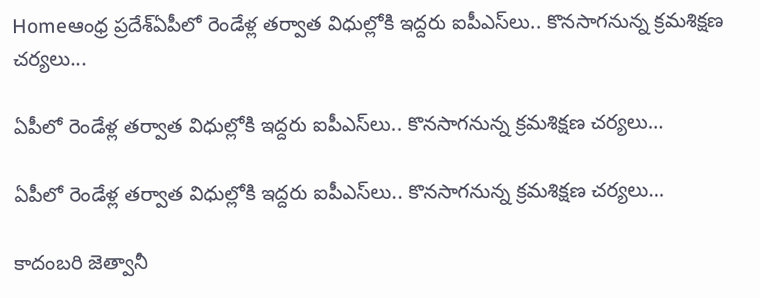Homeఆంధ్ర ప్రదేశ్ఏపీలో రెండేళ్ల తర్వాత విధుల్లోకి ఇద్దరు ఐపీఎస్‌లు.. కొనసాగనున్న క్రమశిక్షణ చర్యలు...

ఏపీలో రెండేళ్ల తర్వాత విధుల్లోకి ఇద్దరు ఐపీఎస్‌లు.. కొనసాగనున్న క్రమశిక్షణ చర్యలు…

ఏపీలో రెండేళ్ల తర్వాత విధుల్లోకి ఇద్దరు ఐపీఎస్‌లు.. కొనసాగనున్న క్రమశిక్షణ చర్యలు…

కాదంబరి జెత్వానీ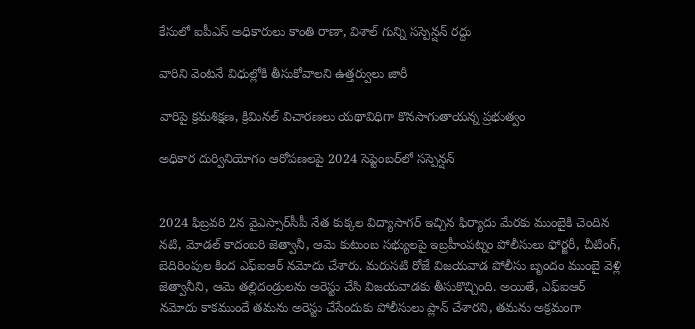కేసులో ఐపీఎస్ అధికారులు కాంతి రాణా, విశాల్ గున్ని సస్పెన్షన్ రద్దు

వారిని వెంటనే విధుల్లోకి తీసుకోవాలని ఉత్తర్వులు జారీ

వారిపై క్రమశిక్షణ, క్రిమినల్ విచారణలు యథావిధిగా కొనసాగుతాయన్న ప్రభుత్వం

అధికార దుర్వినియోగం ఆరోపణలపై 2024 సెప్టెంబర్‌లో సస్పెన్షన్


2024 ఫిబ్రవరి 2న వైఎస్సార్‌సీపీ నేత కుక్కల విద్యాసాగర్ ఇచ్చిన ఫిర్యాదు మేరకు ముంబైకి చెందిన నటి, మోడల్ కాదంబరి జెత్వానీ, ఆమె కుటుంబ సభ్యులపై ఇబ్రహీంపట్నం పోలీసులు ఫోర్జరీ, చీటింగ్, బెదిరింపుల కింద ఎఫ్ఐఆర్ నమోదు చేశారు. మరుసటి రోజే విజయవాడ పోలీసు బృందం ముంబై వెళ్లి జెత్వానీని, ఆమె తల్లిదండ్రులను అరెస్టు చేసి విజయవాడకు తీసుకొచ్చింది. అయితే, ఎఫ్ఐఆర్ నమోదు కాకముందే తమను అరెస్టు చేసేందుకు పోలీసులు ప్లాన్ చేశారని, తమను అక్రమంగా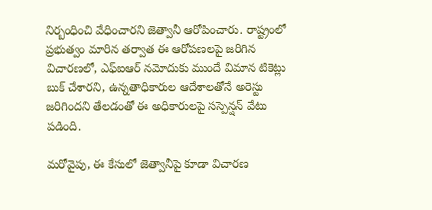నిర్బంధించి వేధించారని జెత్వానీ ఆరోపించారు. రాష్ట్రంలో ప్రభుత్వం మారిన తర్వాత ఈ ఆరోపణలపై జరిగిన విచారణలో, ఎఫ్ఐఆర్ నమోదుకు ముందే విమాన టికెట్లు బుక్ చేశారని, ఉన్నతాధికారుల ఆదేశాలతోనే అరెస్టు జరిగిందని తేలడంతో ఈ అధికారులపై సస్పెన్షన్ వేటు పడింది.

మరోవైపు, ఈ కేసులో జెత్వానీపై కూడా విచారణ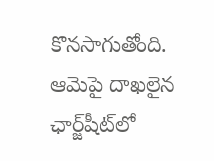కొనసాగుతోంది. ఆమెపై దాఖలైన ఛార్జ్‌షీట్‌లో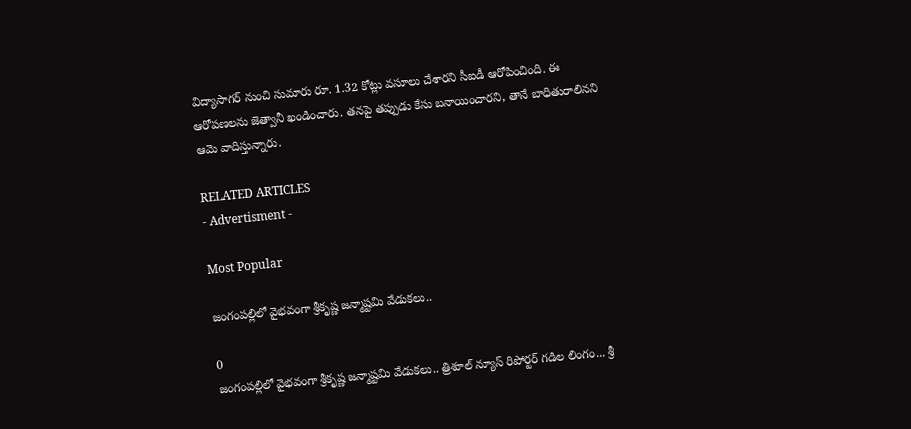విద్యాసాగర్ నుంచి సుమారు రూ. 1.32 కోట్లు వసూలు చేశారని సీఐడీ ఆరోపించింది. ఈ ఆరోపణలను జెత్వానీ ఖండించారు. తనపై తప్పుడు కేసు బనాయించారని, తానే బాధితురాలినని ఆమె వాదిస్తున్నారు.

RELATED ARTICLES
- Advertisment -

Most Popular

జంగంపల్లిలో వైభవంగా శ్రీకృష్ణ జన్మాష్టమి వేడుకలు..

0
జంగంపల్లిలో వైభవంగా శ్రీకృష్ణ జన్మాష్టమి వేడుకలు.. త్రిశూల్ న్యూస్ రిపోర్టర్ గడిల లింగం... శ్రీ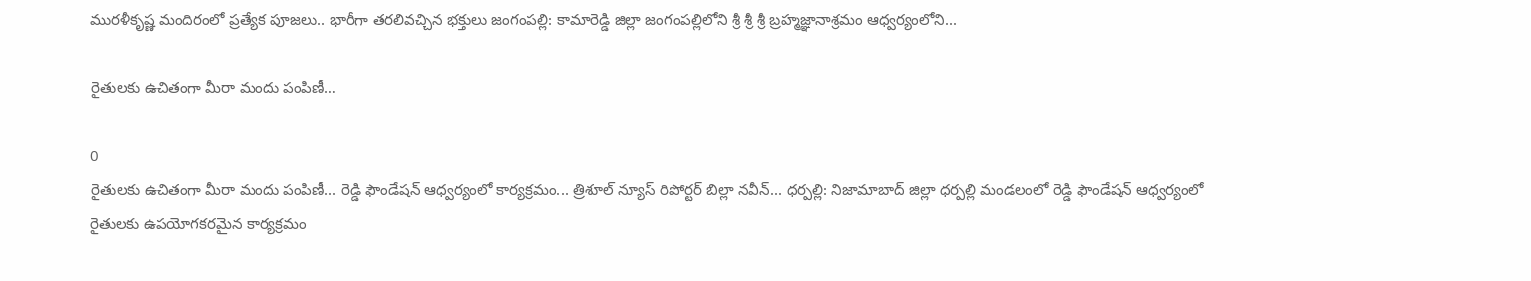మురళీకృష్ణ మందిరంలో ప్రత్యేక పూజలు.. భారీగా తరలివచ్చిన భక్తులు జంగంపల్లి: కామారెడ్డి జిల్లా జంగంపల్లిలోని శ్రీ శ్రీ శ్రీ బ్రహ్మజ్ఞానాశ్రమం ఆధ్వర్యంలోని...

రైతులకు ఉచితంగా మీరా మందు పంపిణీ…

0
రైతులకు ఉచితంగా మీరా మందు పంపిణీ... రెడ్డి ఫౌండేషన్ ఆధ్వర్యంలో కార్యక్రమం... త్రిశూల్ న్యూస్ రిపోర్టర్ బిల్లా నవీన్... ధర్పల్లి: నిజామాబాద్ జిల్లా ధర్పల్లి మండలంలో రెడ్డి ఫౌండేషన్ ఆధ్వర్యంలో రైతులకు ఉపయోగకరమైన కార్యక్రమం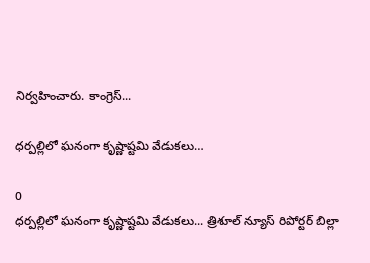నిర్వహించారు. కాంగ్రెస్...

ధర్పల్లిలో ఘనంగా కృష్ణాష్టమి వేడుకలు…

0
ధర్పల్లిలో ఘనంగా కృష్ణాష్టమి వేడుకలు... త్రిశూల్ న్యూస్ రిపోర్టర్ బిల్లా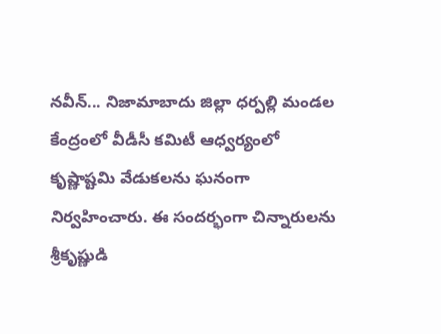నవీన్... నిజామాబాదు జిల్లా ధర్పల్లి మండల కేంద్రంలో వీడీసీ కమిటీ ఆధ్వర్యంలో కృష్ణాష్టమి వేడుకలను ఘనంగా నిర్వహించారు. ఈ సందర్భంగా చిన్నారులను శ్రీకృష్ణుడి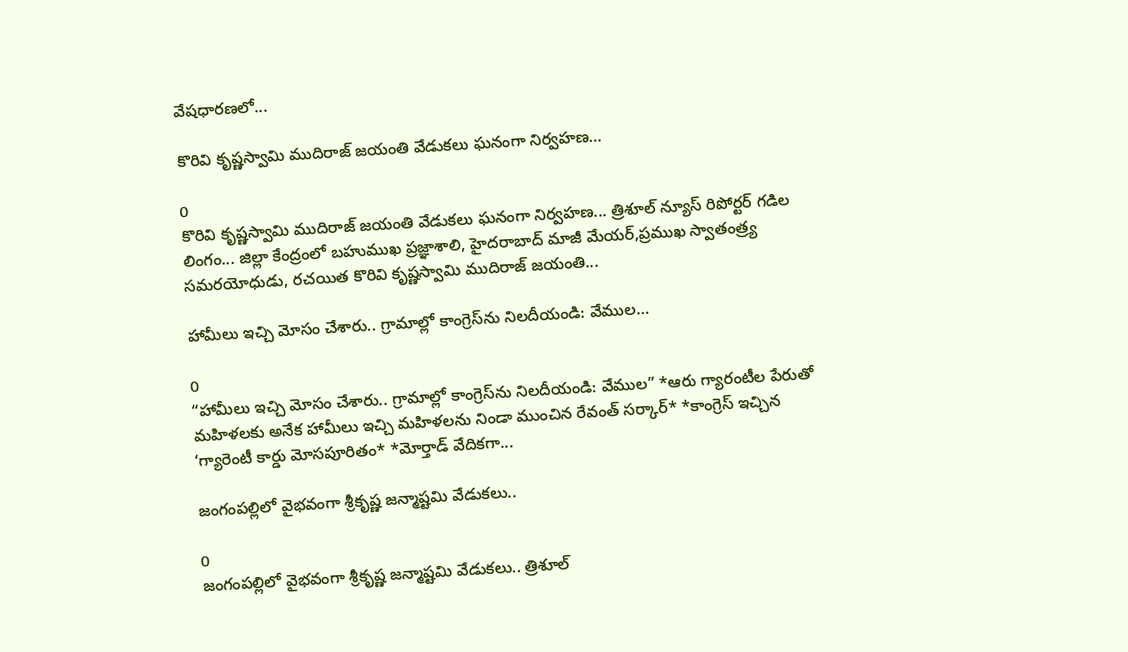వేషధారణలో...

కొరివి కృష్ణస్వామి ముదిరాజ్ జయంతి వేడుకలు ఘనంగా నిర్వహణ…

0
కొరివి కృష్ణస్వామి ముదిరాజ్ జయంతి వేడుకలు ఘనంగా నిర్వహణ... త్రిశూల్ న్యూస్ రిపోర్టర్ గడిల లింగం... జిల్లా కేంద్రంలో బహుముఖ ప్రజ్ఞాశాలి, హైదరాబాద్ మాజీ మేయర్,ప్రముఖ స్వాతంత్ర్య సమరయోధుడు, రచయిత కొరివి కృష్ణస్వామి ముదిరాజ్ జయంతి...

హామీలు ఇచ్చి మోసం చేశారు.. గ్రామాల్లో కాంగ్రెస్‌ను నిలదీయండి: వేముల…

0
“హామీలు ఇచ్చి మోసం చేశారు.. గ్రామాల్లో కాంగ్రెస్‌ను నిలదీయండి: వేముల” *ఆరు గ్యారంటీల పేరుతో మహిళలకు అనేక హామీలు ఇచ్చి మహిళలను నిండా ముంచిన రేవంత్ సర్కార్* *కాంగ్రెస్ ఇచ్చిన ‘గ్యారెంటీ కార్డు మోసపూరితం* *మోర్తాడ్ వేదికగా...

జంగంపల్లిలో వైభవంగా శ్రీకృష్ణ జన్మాష్టమి వేడుకలు..

0
జంగంపల్లిలో వైభవంగా శ్రీకృష్ణ జన్మాష్టమి వేడుకలు.. త్రిశూల్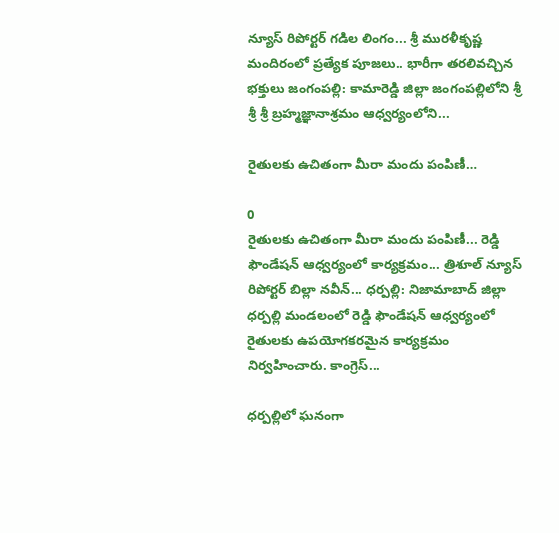న్యూస్ రిపోర్టర్ గడిల లింగం... శ్రీ మురళీకృష్ణ మందిరంలో ప్రత్యేక పూజలు.. భారీగా తరలివచ్చిన భక్తులు జంగంపల్లి: కామారెడ్డి జిల్లా జంగంపల్లిలోని శ్రీ శ్రీ శ్రీ బ్రహ్మజ్ఞానాశ్రమం ఆధ్వర్యంలోని...

రైతులకు ఉచితంగా మీరా మందు పంపిణీ…

0
రైతులకు ఉచితంగా మీరా మందు పంపిణీ... రెడ్డి ఫౌండేషన్ ఆధ్వర్యంలో కార్యక్రమం... త్రిశూల్ న్యూస్ రిపోర్టర్ బిల్లా నవీన్... ధర్పల్లి: నిజామాబాద్ జిల్లా ధర్పల్లి మండలంలో రెడ్డి ఫౌండేషన్ ఆధ్వర్యంలో రైతులకు ఉపయోగకరమైన కార్యక్రమం నిర్వహించారు. కాంగ్రెస్...

ధర్పల్లిలో ఘనంగా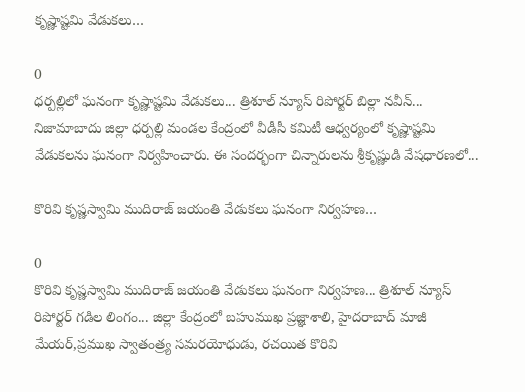కృష్ణాష్టమి వేడుకలు…

0
ధర్పల్లిలో ఘనంగా కృష్ణాష్టమి వేడుకలు... త్రిశూల్ న్యూస్ రిపోర్టర్ బిల్లా నవీన్... నిజామాబాదు జిల్లా ధర్పల్లి మండల కేంద్రంలో వీడీసీ కమిటీ ఆధ్వర్యంలో కృష్ణాష్టమి వేడుకలను ఘనంగా నిర్వహించారు. ఈ సందర్భంగా చిన్నారులను శ్రీకృష్ణుడి వేషధారణలో...

కొరివి కృష్ణస్వామి ముదిరాజ్ జయంతి వేడుకలు ఘనంగా నిర్వహణ…

0
కొరివి కృష్ణస్వామి ముదిరాజ్ జయంతి వేడుకలు ఘనంగా నిర్వహణ... త్రిశూల్ న్యూస్ రిపోర్టర్ గడిల లింగం... జిల్లా కేంద్రంలో బహుముఖ ప్రజ్ఞాశాలి, హైదరాబాద్ మాజీ మేయర్,ప్రముఖ స్వాతంత్ర్య సమరయోధుడు, రచయిత కొరివి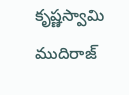కృష్ణస్వామి ముదిరాజ్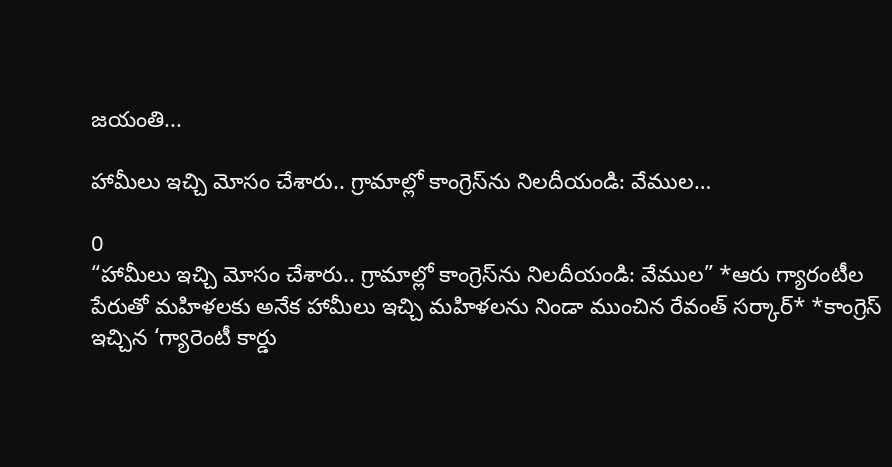జయంతి...

హామీలు ఇచ్చి మోసం చేశారు.. గ్రామాల్లో కాంగ్రెస్‌ను నిలదీయండి: వేముల…

0
“హామీలు ఇచ్చి మోసం చేశారు.. గ్రామాల్లో కాంగ్రెస్‌ను నిలదీయండి: వేముల” *ఆరు గ్యారంటీల పేరుతో మహిళలకు అనేక హామీలు ఇచ్చి మహిళలను నిండా ముంచిన రేవంత్ సర్కార్* *కాంగ్రెస్ ఇచ్చిన ‘గ్యారెంటీ కార్డు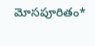మోసపూరితం*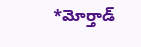*మోర్తాడ్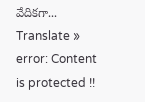వేదికగా...
Translate »
error: Content is protected !!